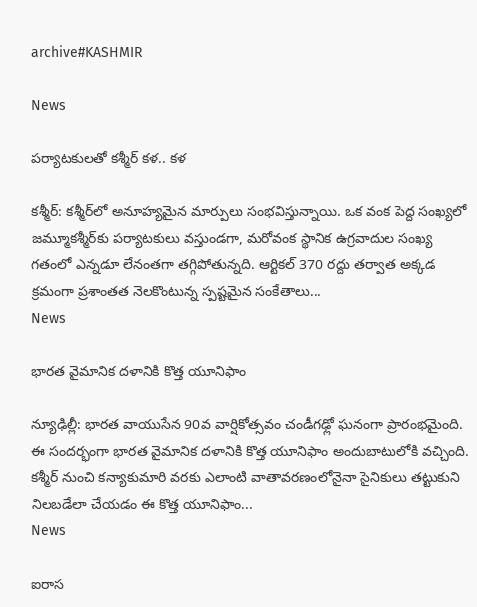archive#KASHMIR

News

ప‌ర్యాట‌కుల‌తో క‌శ్మీర్ క‌ళ‌.. కళ‌

క‌శ్మీర్‌: క‌శ్మీర్‌లో అనూహ్యమైన మార్పులు సంభవిస్తున్నాయి. ఒక వంక పెద్ద సంఖ్యలో జ‌మ్మూక‌శ్మీర్‌కు ప‌ర్యాట‌కులు వస్తుండగా, మరోవంక స్థానిక ఉగ్రవాదుల సంఖ్య గతంలో ఎన్నడూ లేనంతగా తగ్గిపోతున్నది. ఆర్టికల్ 370 రద్దు తర్వాత అక్కడ క్రమంగా ప్రశాంతత నెలకొంటున్న స్పష్టమైన సంకేతాలు...
News

భారత వైమానిక దళానికి కొత్త యూనిఫాం

న్యూఢిల్లీ: భారత వాయుసేన 90వ వార్షికోత్సవం చండీగఢ్లో ఘనంగా ప్రారంభమైంది. ఈ సందర్భంగా భారత వైమానిక దళానికి కొత్త యూనిఫాం అందుబాటులోకి వచ్చింది. కశ్మీర్‌ నుంచి కన్యాకుమారి వరకు ఎలాంటి వాతావరణంలోనైనా సైనికులు తట్టుకుని నిలబడేలా చేయడం ఈ కొత్త యూనిఫాం...
News

ఐరాస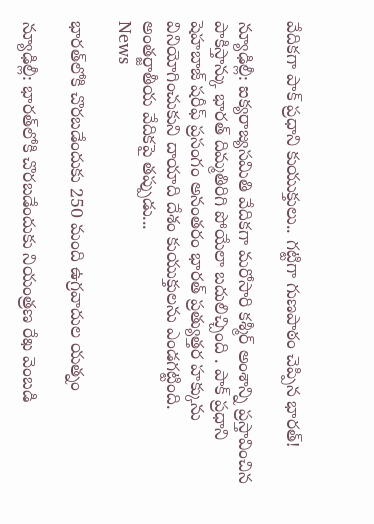వేదికగా పాక్ ప్రధాని కుయుక్తులు.. గట్టిగా గుణ‌పాఠం చెప్పిన భారత్!

న్యూఢిల్లీ: ఐక్యరాజ్యసమితి వేదికగా మరోసారి కశ్మీర్ అంశాన్ని ప్రస్తావించిన పాకిస్తాన్కు భారత్ దిమ్మతిరిగి పోయేలా బదులిచ్చింది . పాక్‌ ప్రధాని షెహబాజ్‌ షరీఫ్‌ ప్రసంగం అనంతరం భారత్‌ ప్రత్యుత్తర హక్కును వినియోగించుకుని దాయాది దేశం కుయుక్తులను ఎండగట్టింది. అంతర్జాతీయ వేదికపై తప్పుడు...
News

భారత్‌లోకి చొరబడేందుకు 250 మంది ఉగ్రవాదుల యత్నం

న్యూఢిల్లీ: భారత్‌లోకి చొరబడేందుకు నియంత్రణ రేఖ వెంబడి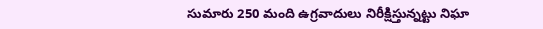సుమారు 250 మంది ఉగ్రవాదులు నిరీక్షిస్తున్నట్టు నిఘా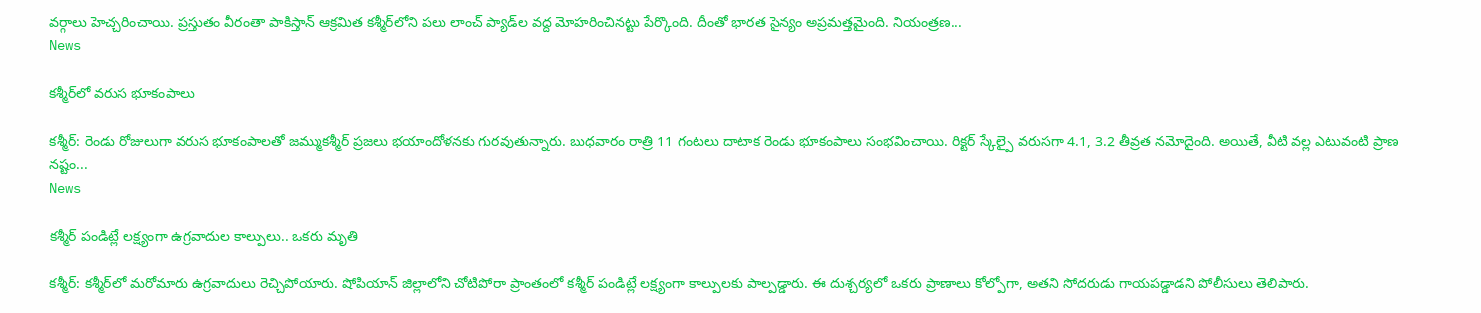వర్గాలు హెచ్చరించాయి. ప్రస్తుతం వీరంతా పాకిస్తాన్ ఆక్రమిత కశ్మీర్‌లోని పలు లాంచ్‌ ప్యాడ్‌ల వద్ద మోహరించినట్టు పేర్కొంది. దీంతో భారత సైన్యం అప్రమత్తమైంది. నియంత్రణ...
News

క‌శ్మీర్‌లో వరుస భూకంపాలు

క‌శ్మీర్‌: రెండు రోజులుగా వరుస భూకంపాలతో జమ్ముకశ్మీర్ ప్రజలు భయాందోళనకు గురవుతున్నారు. బుధవారం రాత్రి 11 గంటలు దాటాక రెండు భూకంపాలు సంభవించాయి. రిక్టర్ స్కేల్పై వరుసగా 4.1, 3.2 తీవ్రత నమోదైంది. అయితే, వీటి వల్ల ఎటువంటి ప్రాణ నష్టం...
News

కశ్మీర్‌ పండిట్లే లక్ష్యంగా ఉగ్రవాదుల కాల్పులు.. ఒకరు మృతి

కశ్మీర్‌: కశ్మీర్‌లో మరోమారు ఉగ్రవాదులు రెచ్చిపోయారు. షోపియాన్‌ జిల్లాలోని చోటిపోరా ప్రాంతంలో కశ్మీర్‌ పండిట్లే లక్ష్యంగా కాల్పులకు పాల్పడ్డారు. ఈ దుశ్చర్యలో ఒకరు ప్రాణాలు కోల్పోగా, అతని సోదరుడు గాయపడ్డాడని పోలీసులు తెలిపారు.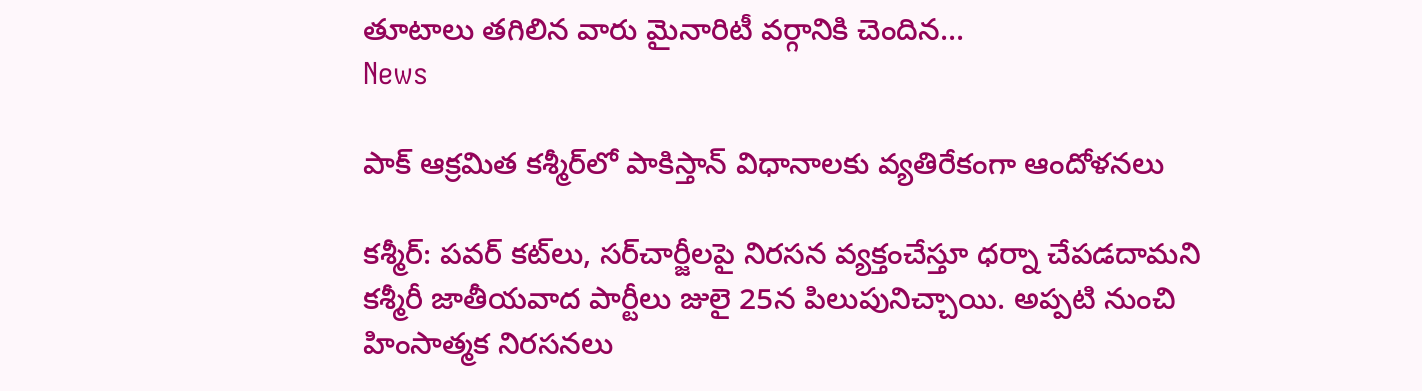తూటాలు తగిలిన వారు మైనారిటీ వర్గానికి చెందిన...
News

పాక్ ఆక్రమిత క‌శ్మీర్‌లో పాకిస్తాన్ విధానాలకు వ్యతిరేకంగా ఆందోళనలు

క‌శ్మీర్‌: పవర్ కట్‌లు, సర్‌చార్జీలపై నిరసన వ్యక్తంచేస్తూ ధర్నా చేపడదామని కశ్మీరీ జాతీయవాద పార్టీలు జులై 25న పిలుపునిచ్చాయి. అప్పటి నుంచి హింసాత్మక నిరసనలు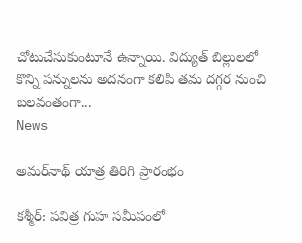చోటుచేసుకుంటూనే ఉన్నాయి. విద్యుత్ బిల్లులలో కొన్ని పన్నులను అదనంగా కలిపి తమ దగ్గర నుంచి బలవంతంగా...
News

అమర్‌నాథ్ యాత్ర తిరిగి ప్రారంభం

కశ్మీర్‌: పవిత్ర గుహ సమీపంలో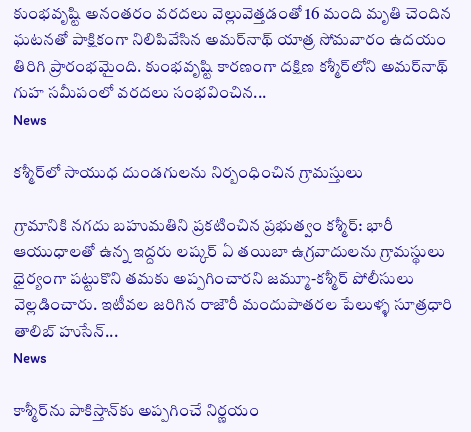కుంభవృష్టి అనంతరం వరదలు వెల్లువెత్తడంతో 16 మంది మృతి చెందిన ఘటనతో పాక్షికంగా నిలిపివేసిన అమర్‌నాథ్ యాత్ర సోమవారం ఉదయం తిరిగి ప్రారంభమైంది. కుంభవృష్టి కారణంగా దక్షిణ కశ్మీర్‌లోని అమర్‌నాథ్‌ గుహ సమీపంలో వరదలు సంభవించిన...
News

కశ్మీర్‌లో సాయుధ దుండగులను నిర్బంధించిన గ్రామస్తులు

గ్రామానికి నగదు బహుమతిని ప్రకటించిన ప్రభుత్వం కశ్మీర్‌: భారీ ఆయుధాలతో ఉన్న ఇద్దరు లష్కర్‌ ఏ తయిబా ఉగ్రవాదులను గ్రామస్థులు ధైర్యంగా పట్టుకొని తమకు అప్పగించారని జమ్మూ-కశ్మీర్‌ పోలీసులు వెల్లడించారు. ఇటీవల జరిగిన రాజౌరీ మందుపాతరల పేలుళ్ళ సూత్రధారి తాలిబ్‌ హుసేన్‌...
News

కాశ్మీర్‌ను పాకిస్తాన్‌కు అప్పగించే నిర్ణయం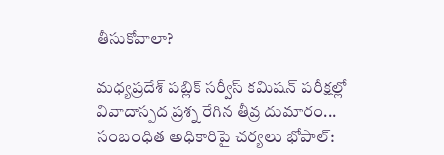తీసుకోవాలా?

మధ్యప్రదేశ్ పబ్లిక్ సర్వీస్ కమిషన్ పరీక్షల్లో వివాదాస్పద ప్రశ్న రేగిన‌ తీవ్ర దుమారం... సంబంధిత అధికారిపై చర్యలు భోపాల్: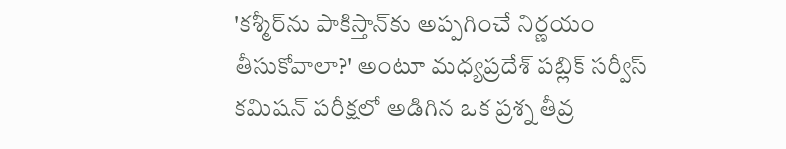'కశ్మీర్‌ను పాకిస్తాన్‌కు అప్పగించే నిర్ణయం తీసుకోవాలా?' అంటూ మధ్యప్రదేశ్ పబ్లిక్ సర్వీస్ కమిషన్ పరీక్షలో అడిగిన ఒక ప్రశ్న తీవ్ర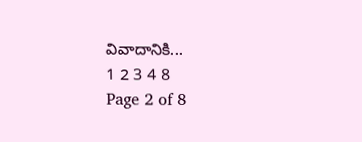వివాదానికి...
1 2 3 4 8
Page 2 of 8